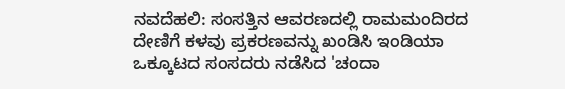ನವದೆಹಲಿ: ಸಂಸತ್ತಿನ ಆವರಣದಲ್ಲಿ ರಾಮಮಂದಿರದ ದೇಣಿಗೆ ಕಳವು ಪ್ರಕರಣವನ್ನು ಖಂಡಿಸಿ ಇಂಡಿಯಾ ಒಕ್ಕೂಟದ ಸಂಸದರು ನಡೆಸಿದ 'ಚಂದಾ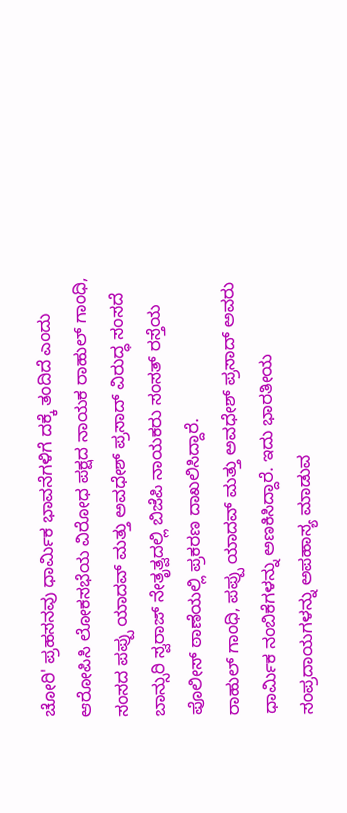ಚೋರಿ' ಪ್ರಹಸನವು ಧಾರ್ಮಿಕ ಭಾವನೆಗಳಿಗೆ ದಕ್ಕೆ ತಂದಿದೆ ಎಂದು ಆರೋಪಿಸಿ ಲೋಕಸಭೆಯ ವಿರೋಧ ಪಕ್ಷದ ನಾಯಕ ರಾಹುಲ್ ಗಾಂಧಿ, ಸಂಸದ ಪಪ್ಪು ಯಾದವ್ ಮತ್ತು ಅವಧೇಶ್ ಪ್ರಸಾದ್ ವಿರುದ್ಧ ಸಂಸದೆ ಬಾನ್ಸುರಿ ಸ್ವರಾಜ್ ನೇತೃತ್ವದಲ್ಲಿ ಬಿಜೆಪಿ ನಾಯಕರು ಸಂಸತ್ ರಸ್ತೆಯ ಪೊಲೀಸ್ ಠಾಣೆಯಲ್ಲಿ ಪ್ರಕರಣ ದಾಖಲಿಸಿದ್ದಾರೆ.
ರಾಹುಲ್ ಗಾಂಧಿ, ಪಪ್ಪು ಯಾದವ್ ಮತ್ತು ಅವಧೇಶ್ ಪ್ರಸಾದ್ ಅವರು ಧಾರ್ಮಿಕ ನಂಬಿಕೆಗಳನ್ನು ಅಣಕಿಸಿದ್ದಾರೆ. ಇದು ಭಾರತೀಯ ಸಂಪ್ರದಾಯಗಳನ್ನು ಅಪಹಾಸ್ಯ ಮಾಡುವ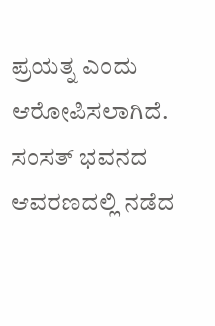ಪ್ರಯತ್ನ ಎಂದು ಆರೋಪಿಸಲಾಗಿದೆ.
ಸಂಸತ್ ಭವನದ ಆವರಣದಲ್ಲಿ ನಡೆದ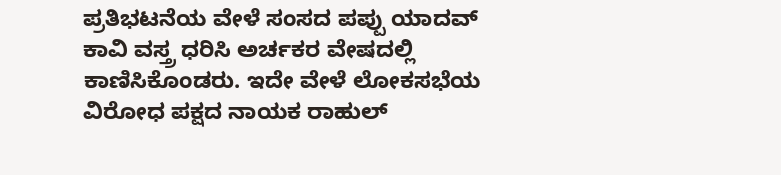ಪ್ರತಿಭಟನೆಯ ವೇಳೆ ಸಂಸದ ಪಪ್ಪು ಯಾದವ್ ಕಾವಿ ವಸ್ತ್ರ ಧರಿಸಿ ಅರ್ಚಕರ ವೇಷದಲ್ಲಿ ಕಾಣಿಸಿಕೊಂಡರು. ಇದೇ ವೇಳೆ ಲೋಕಸಭೆಯ ವಿರೋಧ ಪಕ್ಷದ ನಾಯಕ ರಾಹುಲ್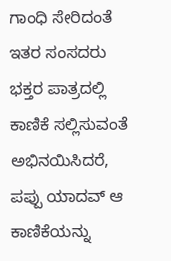ಗಾಂಧಿ ಸೇರಿದಂತೆ ಇತರ ಸಂಸದರು ಭಕ್ತರ ಪಾತ್ರದಲ್ಲಿ ಕಾಣಿಕೆ ಸಲ್ಲಿಸುವಂತೆ ಅಭಿನಯಿಸಿದರೆ, ಪಪ್ಪು ಯಾದವ್ ಆ ಕಾಣಿಕೆಯನ್ನು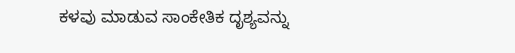ಕಳವು ಮಾಡುವ ಸಾಂಕೇತಿಕ ದೃಶ್ಯವನ್ನು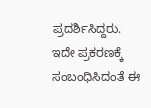ಪ್ರದರ್ಶಿಸಿದ್ದರು.
ಇದೇ ಪ್ರಕರಣಕ್ಕೆ ಸಂಬಂಧಿಸಿದಂತೆ ಈ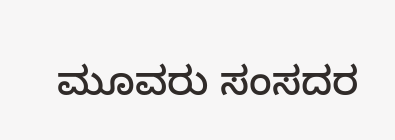ಮೂವರು ಸಂಸದರ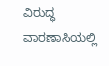ವಿರುದ್ಧ ವಾರಣಾಸಿಯಲ್ಲಿ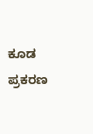ಕೂಡ ಪ್ರಕರಣ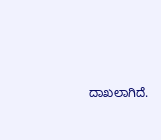ದಾಖಲಾಗಿದೆ.